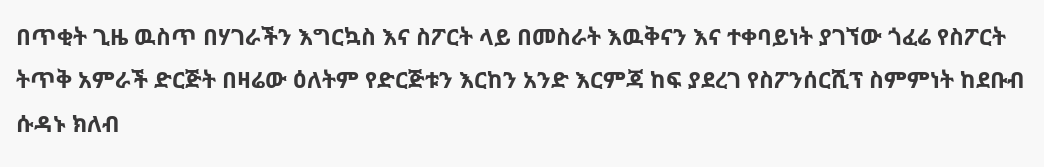በጥቂት ጊዜ ዉስጥ በሃገራችን እግርኳስ እና ስፖርት ላይ በመስራት እዉቅናን እና ተቀባይነት ያገኘው ጎፈሬ የስፖርት ትጥቅ አምራች ድርጅት በዛሬው ዕለትም የድርጅቱን እርከን አንድ እርምጃ ከፍ ያደረገ የስፖንሰርሺፕ ስምምነት ከደቡብ ሱዳኑ ክለብ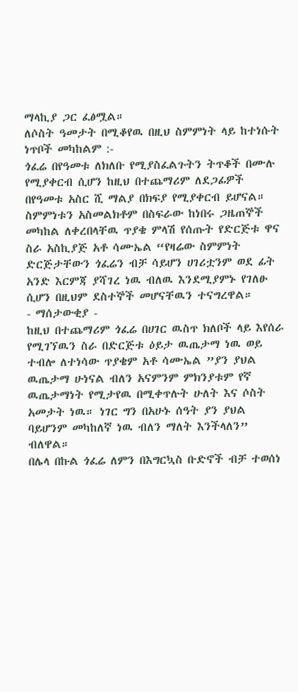ማላኪያ ጋር ፈፅሟል።
ለሶስት ዓመታት በሚቆየዉ በዚህ ስምምነት ላይ ከተነሱት ነጥቦች መካከልም :-
ጎፈሬ በየዓመቱ ለክለቡ የሚያስፈልጉትን ትጥቆች በሙሉ የሚያቀርብ ሲሆን ከዚህ በተጨማሪም ለደጋፊዎች በየዓመቱ አስር ሺ ማልያ በክፍያ የሚያቀርብ ይሆናል።
ስምምነቱን አስመልክቶም በስፍራው ከነበሩ ጋዜጠኞች መካከል ለቀረበላቸዉ ጥያቄ ምላሽ የሰጡት የድርጅቱ ዋና ስራ አስኪያጅ አቶ ሳሙኤል “የዛሬው ስምምነት ድርጅታቸውን ጎፈሬን ብቻ ሳይሆን ሀገሪቷንም ወደ ፊት አንድ እርምጃ ያሻገረ ነዉ ብለዉ እንደሚያምኑ የገለፁ ሲሆን በዚህም ደስተኞች መሆናቸዉን ተናግረዋል።
- ማሰታውቂያ -
ከዚህ በተጨማሪም ጎፈሬ በሀገር ዉስጥ ክለቦች ላይ እየሰራ የሚገኘዉን ስራ በድርጅቱ ዕይታ ዉጤታማ ነዉ ወይ ተብሎ ለተነሳው ጥያቄም አቶ ሳሙኤል ”ያን ያህል ዉጤታማ ሁነናል ብለን አናምንም ምክንያቱም የኛ ዉጤታማነት የሚታየዉ በሚቀጥሉት ሁለት እና ሶስት አመታት ነዉ። ነገር ግን በአሁኑ ሰዓት ያን ያህል ባይሆንም መካከለኛ ነዉ ብለን ማለት እንችላለን” ብለዋል።
በሌላ በኩል ጎፈሬ ለምን በእግርኳስ ቡድኖች ብቻ ተወሰነ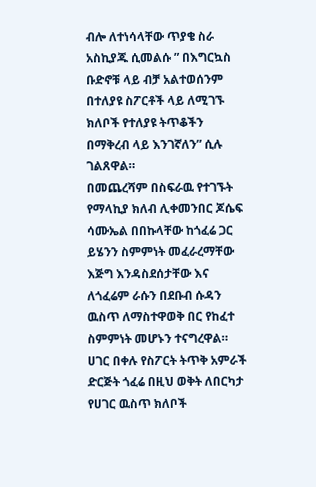ብሎ ለተነሳላቸው ጥያቄ ስራ አስኪያጁ ሲመልሱ ” በእግርኳስ ቡድኖቹ ላይ ብቻ አልተወሰንም በተለያዩ ስፖርቶች ላይ ለሚገኙ ክለቦች የተለያዩ ትጥቆችን በማቅረብ ላይ እንገኛለን” ሲሉ ገልጸዋል።
በመጨረሻም በስፍራዉ የተገኙት የማላኪያ ክለብ ሊቀመንበር ጆሴፍ ሳሙኤል በበኩላቸው ከጎፈሬ ጋር ይሄንን ስምምነት መፈራረማቸው እጅግ እንዳስደሰታቸው እና ለጎፈሬም ራሱን በደቡብ ሱዳን ዉስጥ ለማስተዋወቅ በር የከፈተ ስምምነት መሆኑን ተናግረዋል።
ሀገር በቀሉ የስፖርት ትጥቅ አምራች ድርጅት ጎፈሬ በዚህ ወቅት ለበርካታ የሀገር ዉስጥ ክለቦች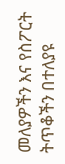መለያዎችን እና የስፖርት ትጥቆችን በተለያዩ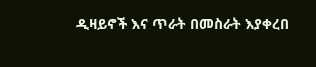ዲዛይኖች እና ጥራት በመስራት እያቀረበ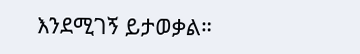እንደሚገኝ ይታወቃል።